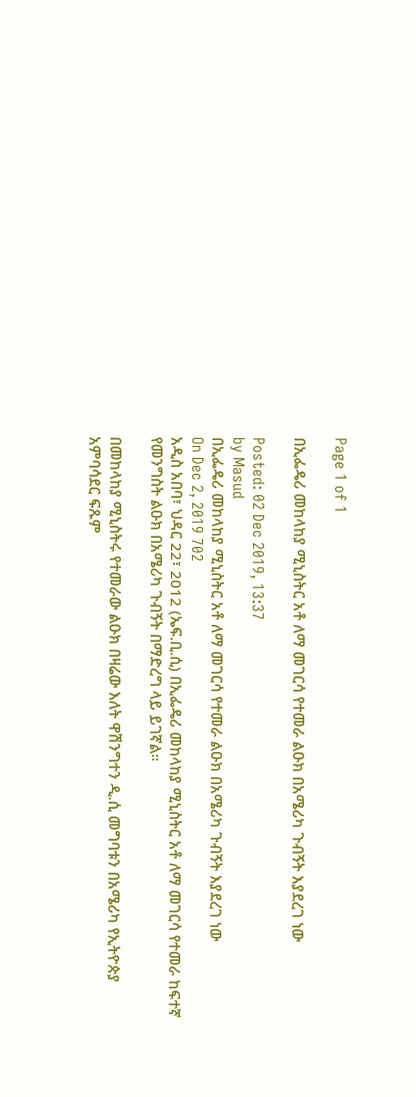Page 1 of 1

በኢፌዴሪ መከላከያ ሚኒስትር አቶ ለማ መገርሳ የተመራ ልዑክ በአሜሪካ ጉብኝት እያደረገ ነው

Posted: 02 Dec 2019, 13:37
by Masud
በኢፌዴሪ መከላከያ ሚኒስትር አቶ ለማ መገርሳ የተመራ ልዑክ በአሜሪካ ጉብኝት እያደረገ ነው
On Dec 2, 2019 702
አዲስ አበባ፣ ህዳር 22፣ 2012 (ኤፍ.ቢ.ሲ) በኢፌዴሪ መከላከያ ሚኒስትር አቶ ለማ መገርሳ የተመራ ከፍተኛ የመንግስት ልዑክ በአሜሪካ ጉብኝት በማድረግ ላይ ይገኛል።

በመከላከያ ሚኒስትሩ የተመራው ልዑክ በዛሬው እለት ዋሽንግተን ዲ.ሲ መግባቱን በአሜሪካ የኢትዮጵያ አምባሳደር ፍጹም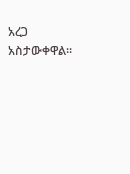አረጋ አስታውቀዋል።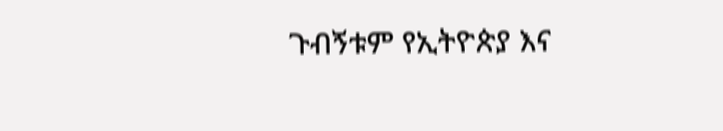ጉብኝቱም የኢትዮጵያ እና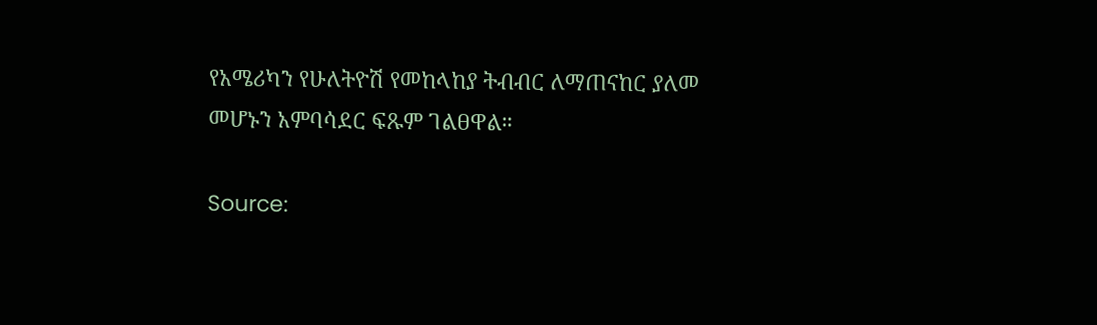የአሜሪካን የሁለትዮሽ የመከላከያ ትብብር ለማጠናከር ያለመ መሆኑን አምባሳደር ፍጹም ገልፀዋል።

Source: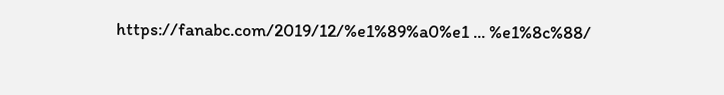https://fanabc.com/2019/12/%e1%89%a0%e1 ... %e1%8c%88/